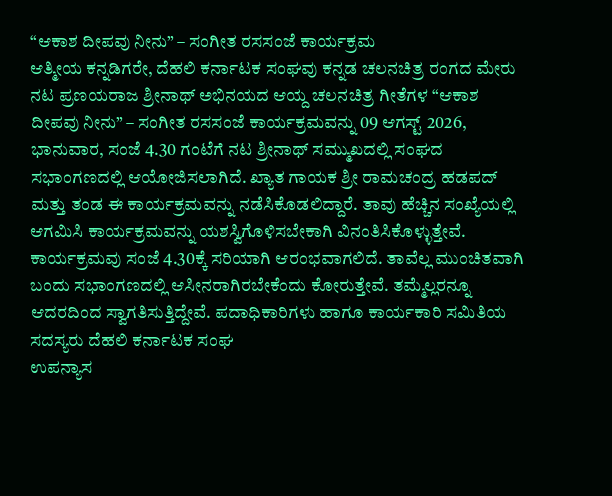“ಆಕಾಶ ದೀಪವು ನೀನು” – ಸಂಗೀತ ರಸಸಂಜೆ ಕಾರ್ಯಕ್ರಮ
ಆತ್ಮೀಯ ಕನ್ನಡಿಗರೇ, ದೆಹಲಿ ಕರ್ನಾಟಕ ಸಂಘವು ಕನ್ನಡ ಚಲನಚಿತ್ರ ರಂಗದ ಮೇರು ನಟ ಪ್ರಣಯರಾಜ ಶ್ರೀನಾಥ್ ಅಭಿನಯದ ಆಯ್ದ ಚಲನಚಿತ್ರ ಗೀತೆಗಳ “ಆಕಾಶ ದೀಪವು ನೀನು” – ಸಂಗೀತ ರಸಸಂಜೆ ಕಾರ್ಯಕ್ರಮವನ್ನು 09 ಆಗಸ್ಟ್ 2026, ಭಾನುವಾರ, ಸಂಜೆ 4.30 ಗಂಟೆಗೆ ನಟ ಶ್ರೀನಾಥ್ ಸಮ್ಮುಖದಲ್ಲಿ ಸಂಘದ ಸಭಾಂಗಣದಲ್ಲಿ ಆಯೋಜಿಸಲಾಗಿದೆ. ಖ್ಯಾತ ಗಾಯಕ ಶ್ರೀ ರಾಮಚಂದ್ರ ಹಡಪದ್ ಮತ್ತು ತಂಡ ಈ ಕಾರ್ಯಕ್ರಮವನ್ನು ನಡೆಸಿಕೊಡಲಿದ್ದಾರೆ. ತಾವು ಹೆಚ್ಚಿನ ಸಂಖ್ಯೆಯಲ್ಲಿ ಆಗಮಿಸಿ ಕಾರ್ಯಕ್ರಮವನ್ನು ಯಶಸ್ವಿಗೊಳಿಸಬೇಕಾಗಿ ವಿನಂತಿಸಿಕೊಳ್ಳುತ್ತೇವೆ. ಕಾರ್ಯಕ್ರಮವು ಸಂಜೆ 4.30ಕ್ಕೆ ಸರಿಯಾಗಿ ಆರಂಭವಾಗಲಿದೆ. ತಾವೆಲ್ಲ ಮುಂಚಿತವಾಗಿ ಬಂದು ಸಭಾಂಗಣದಲ್ಲಿ ಆಸೀನರಾಗಿರಬೇಕೆಂದು ಕೋರುತ್ತೇವೆ. ತಮ್ಮೆಲ್ಲರನ್ನೂ ಆದರದಿಂದ ಸ್ವಾಗತಿಸುತ್ತಿದ್ದೇವೆ. ಪದಾಧಿಕಾರಿಗಳು ಹಾಗೂ ಕಾರ್ಯಕಾರಿ ಸಮಿತಿಯ ಸದಸ್ಯರು ದೆಹಲಿ ಕರ್ನಾಟಕ ಸಂಘ
ಉಪನ್ಯಾಸ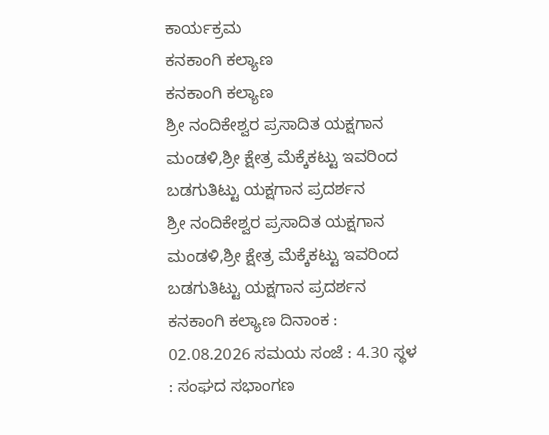ಕಾರ್ಯಕ್ರಮ
ಕನಕಾಂಗಿ ಕಲ್ಯಾಣ
ಕನಕಾಂಗಿ ಕಲ್ಯಾಣ
ಶ್ರೀ ನಂದಿಕೇಶ್ವರ ಪ್ರಸಾದಿತ ಯಕ್ಷಗಾನ ಮಂಡಳಿ,ಶ್ರೀ ಕ್ಷೇತ್ರ ಮೆಕ್ಕೆಕಟ್ಟು ಇವರಿಂದ ಬಡಗುತಿಟ್ಟು ಯಕ್ಷಗಾನ ಪ್ರದರ್ಶನ
ಶ್ರೀ ನಂದಿಕೇಶ್ವರ ಪ್ರಸಾದಿತ ಯಕ್ಷಗಾನ ಮಂಡಳಿ,ಶ್ರೀ ಕ್ಷೇತ್ರ ಮೆಕ್ಕೆಕಟ್ಟು ಇವರಿಂದ ಬಡಗುತಿಟ್ಟು ಯಕ್ಷಗಾನ ಪ್ರದರ್ಶನ ಕನಕಾಂಗಿ ಕಲ್ಯಾಣ ದಿನಾಂಕ : 02.08.2026 ಸಮಯ ಸಂಜೆ : 4.30 ಸ್ಥಳ : ಸಂಘದ ಸಭಾಂಗಣ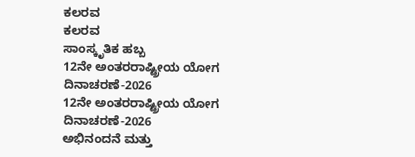ಕಲರವ
ಕಲರವ
ಸಾಂಸ್ಕೃತಿಕ ಹಬ್ಬ
12ನೇ ಅಂತರರಾಷ್ಟ್ರೀಯ ಯೋಗ ದಿನಾಚರಣೆ-2026
12ನೇ ಅಂತರರಾಷ್ಟ್ರೀಯ ಯೋಗ ದಿನಾಚರಣೆ-2026
ಅಭಿನಂದನೆ ಮತ್ತು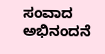ಸಂವಾದ
ಅಭಿನಂದನೆ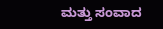ಮತ್ತು ಸಂವಾದ